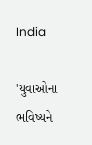India

'યુવાઓના ભવિષ્યને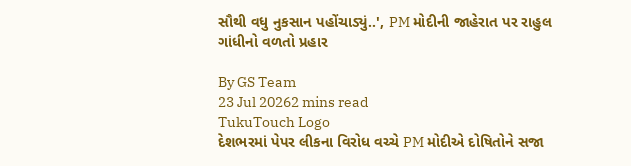સૌથી વધુ નુકસાન પહોંચાડ્યું..', PM મોદીની જાહેરાત પર રાહુલ ગાંધીનો વળતો પ્રહાર

By GS Team
23 Jul 20262 mins read
TukuTouch Logo
દેશભરમાં પેપર લીકના વિરોધ વચ્ચે PM મોદીએ દોષિતોને સજા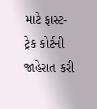માટે ફાસ્ટ-ટ્રેક કોર્ટની જાહેરાત કરી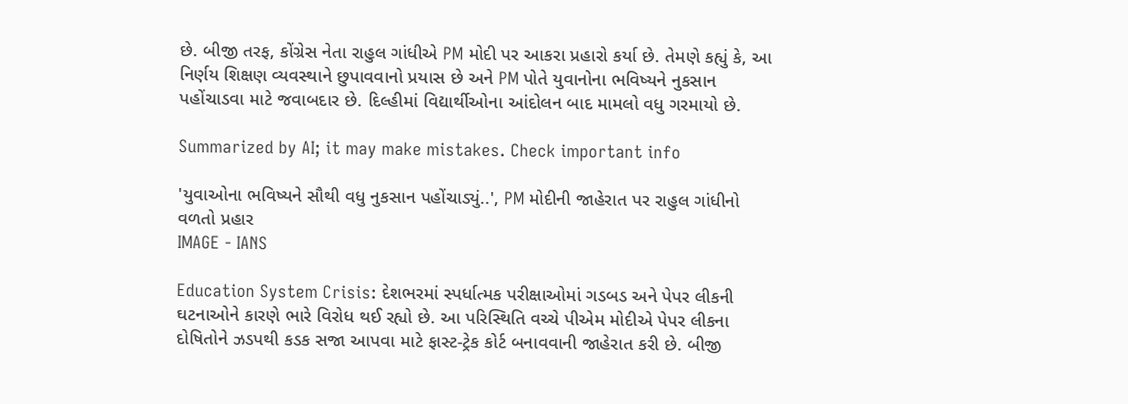છે. બીજી તરફ, કોંગ્રેસ નેતા રાહુલ ગાંધીએ PM મોદી પર આકરા પ્રહારો કર્યા છે. તેમણે કહ્યું કે, આ નિર્ણય શિક્ષણ વ્યવસ્થાને છુપાવવાનો પ્રયાસ છે અને PM પોતે યુવાનોના ભવિષ્યને નુકસાન પહોંચાડવા માટે જવાબદાર છે. દિલ્હીમાં વિદ્યાર્થીઓના આંદોલન બાદ મામલો વધુ ગરમાયો છે.

Summarized by AI; it may make mistakes. Check important info

'યુવાઓના ભવિષ્યને સૌથી વધુ નુકસાન પહોંચાડ્યું..', PM મોદીની જાહેરાત પર રાહુલ ગાંધીનો વળતો પ્રહાર
IMAGE - IANS

Education System Crisis: દેશભરમાં સ્પર્ધાત્મક પરીક્ષાઓમાં ગડબડ અને પેપર લીકની ઘટનાઓને કારણે ભારે વિરોધ થઈ રહ્યો છે. આ પરિસ્થિતિ વચ્ચે પીએમ મોદીએ પેપર લીકના દોષિતોને ઝડપથી કડક સજા આપવા માટે ફાસ્ટ-ટ્રેક કોર્ટ બનાવવાની જાહેરાત કરી છે. બીજી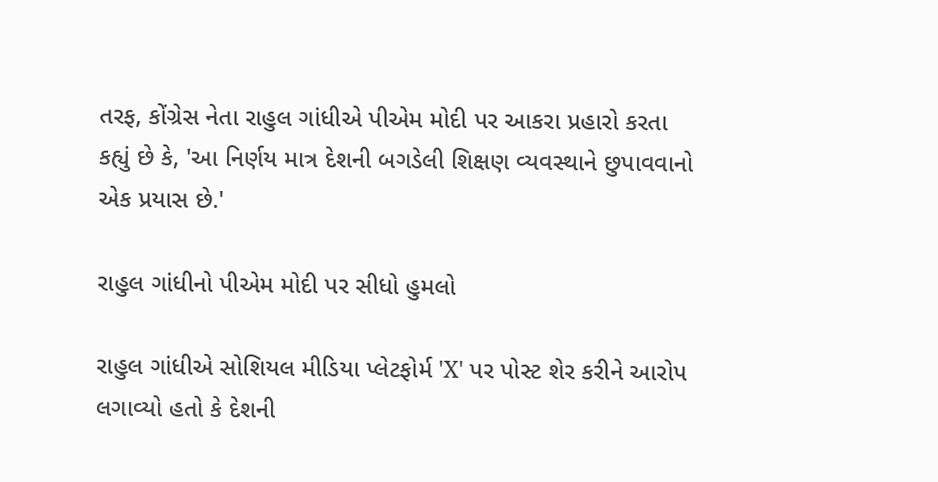તરફ, કોંગ્રેસ નેતા રાહુલ ગાંધીએ પીએમ મોદી પર આકરા પ્રહારો કરતા કહ્યું છે કે, 'આ નિર્ણય માત્ર દેશની બગડેલી શિક્ષણ વ્યવસ્થાને છુપાવવાનો એક પ્રયાસ છે.'

રાહુલ ગાંધીનો પીએમ મોદી પર સીધો હુમલો

રાહુલ ગાંધીએ સોશિયલ મીડિયા પ્લેટફોર્મ 'X' પર પોસ્ટ શેર કરીને આરોપ લગાવ્યો હતો કે દેશની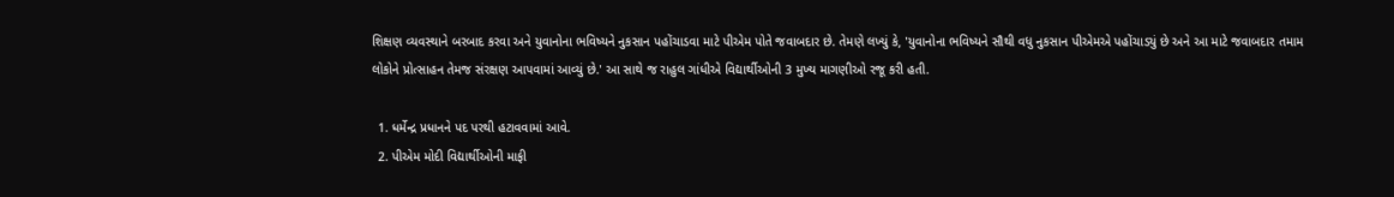શિક્ષણ વ્યવસ્થાને બરબાદ કરવા અને યુવાનોના ભવિષ્યને નુકસાન પહોંચાડવા માટે પીએમ પોતે જવાબદાર છે. તેમણે લખ્યું કે, 'યુવાનોના ભવિષ્યને સૌથી વધુ નુકસાન પીએમએ પહોંચાડ્યું છે અને આ માટે જવાબદાર તમામ લોકોને પ્રોત્સાહન તેમજ સંરક્ષણ આપવામાં આવ્યું છે.' આ સાથે જ રાહુલ ગાંધીએ વિદ્યાર્થીઓની 3 મુખ્ય માગણીઓ રજૂ કરી હતી.

  1. ધર્મેન્દ્ર પ્રધાનને પદ પરથી હટાવવામાં આવે.
  2. પીએમ મોદી વિદ્યાર્થીઓની માફી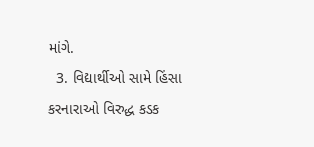માંગે.
  3. વિદ્યાર્થીઓ સામે હિંસા કરનારાઓ વિરુદ્ધ કડક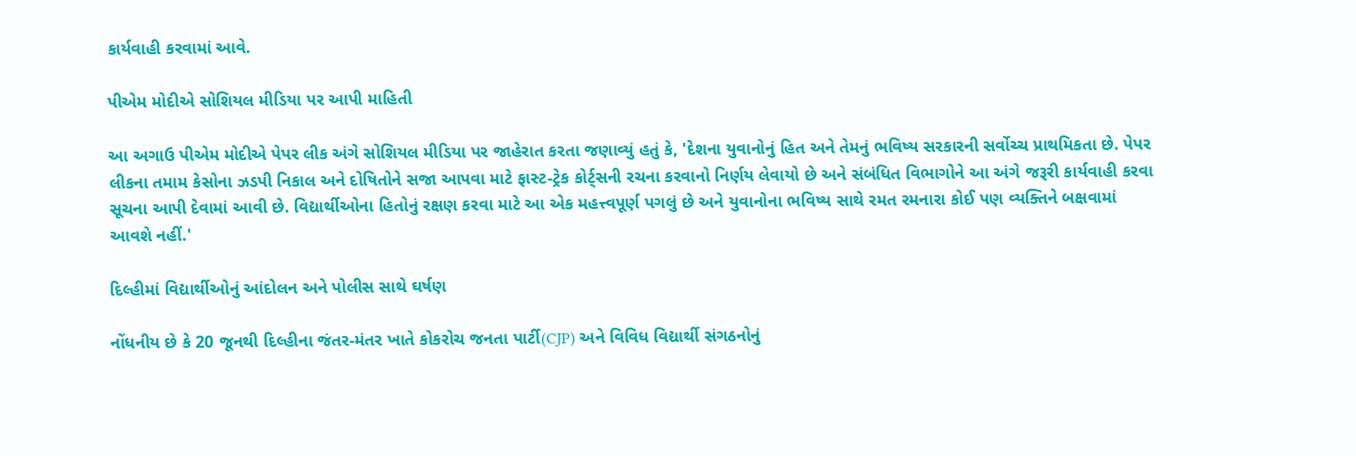કાર્યવાહી કરવામાં આવે.

પીએમ મોદીએ સોશિયલ મીડિયા પર આપી માહિતી

આ અગાઉ પીએમ મોદીએ પેપર લીક અંગે સોશિયલ મીડિયા પર જાહેરાત કરતા જણાવ્યું હતું કે, 'દેશના યુવાનોનું હિત અને તેમનું ભવિષ્ય સરકારની સર્વોચ્ચ પ્રાથમિકતા છે. પેપર લીકના તમામ કેસોના ઝડપી નિકાલ અને દોષિતોને સજા આપવા માટે ફાસ્ટ-ટ્રેક કોર્ટ્સની રચના કરવાનો નિર્ણય લેવાયો છે અને સંબંધિત વિભાગોને આ અંગે જરૂરી કાર્યવાહી કરવા સૂચના આપી દેવામાં આવી છે. વિદ્યાર્થીઓના હિતોનું રક્ષણ કરવા માટે આ એક મહત્ત્વપૂર્ણ પગલું છે અને યુવાનોના ભવિષ્ય સાથે રમત રમનારા કોઈ પણ વ્યક્તિને બક્ષવામાં આવશે નહીં.'

દિલ્હીમાં વિદ્યાર્થીઓનું આંદોલન અને પોલીસ સાથે ઘર્ષણ

નોંધનીય છે કે 20 જૂનથી દિલ્હીના જંતર-મંતર ખાતે કોકરોચ જનતા પાર્ટી(CJP) અને વિવિધ વિદ્યાર્થી સંગઠનોનું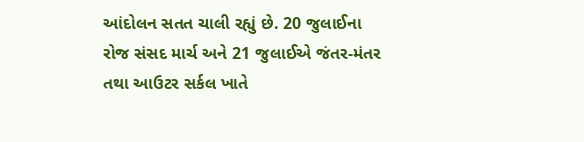આંદોલન સતત ચાલી રહ્યું છે. 20 જુલાઈના રોજ સંસદ માર્ચ અને 21 જુલાઈએ જંતર-મંતર તથા આઉટર સર્કલ ખાતે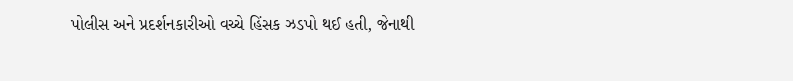પોલીસ અને પ્રદર્શનકારીઓ વચ્ચે હિંસક ઝડપો થઈ હતી, જેનાથી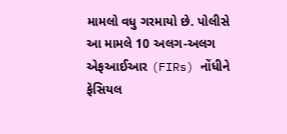મામલો વધુ ગરમાયો છે. પોલીસે આ મામલે 10 અલગ-અલગ એફઆઈઆર (FIRs) નોંધીને ફેસિયલ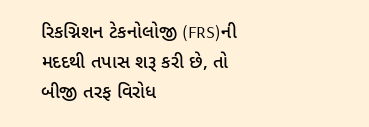રિકગ્નિશન ટેકનોલોજી (FRS)ની મદદથી તપાસ શરૂ કરી છે, તો બીજી તરફ વિરોધ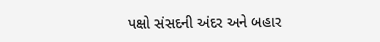પક્ષો સંસદની અંદર અને બહાર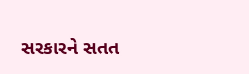સરકારને સતત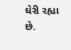ઘેરી રહ્યા છે.